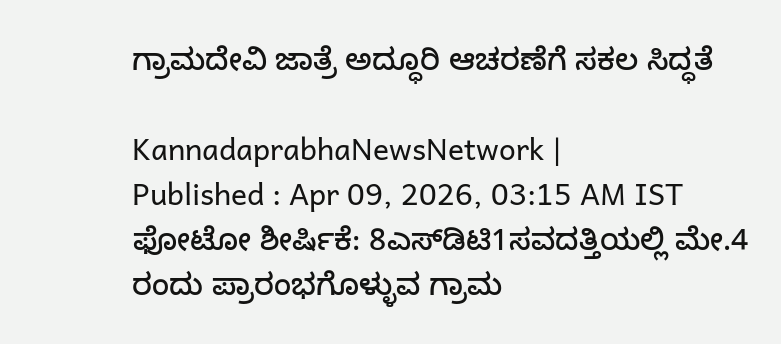ಗ್ರಾಮದೇವಿ ಜಾತ್ರೆ ಅದ್ಧೂರಿ ಆಚರಣೆಗೆ ಸಕಲ ಸಿದ್ಧತೆ

KannadaprabhaNewsNetwork |
Published : Apr 09, 2026, 03:15 AM IST
ಫೋಟೋ ಶೀರ್ಷಿಕೆ: 8ಎಸ್‌ಡಿಟಿ1ಸವದತ್ತಿಯಲ್ಲಿ ಮೇ.4 ರಂದು ಪ್ರಾರಂಭಗೊಳ್ಳುವ ಗ್ರಾಮ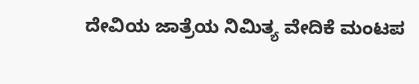ದೇವಿಯ ಜಾತ್ರೆಯ ನಿಮಿತ್ಯ ವೇದಿಕೆ ಮಂಟಪ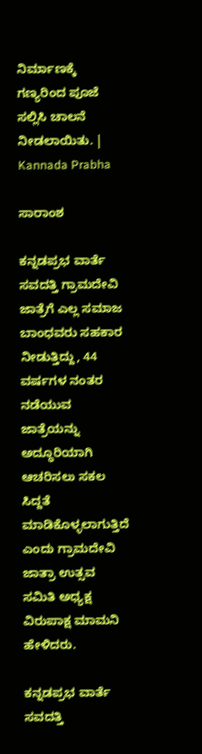ನಿರ್ಮಾಣಕ್ಕೆ ಗಣ್ಯರಿಂದ ಪೂಜೆ ಸಲ್ಲಿಸಿ ಚಾಲನೆ ನೀಡಲಾಯಿತು. | Kannada Prabha

ಸಾರಾಂಶ

ಕನ್ನಡಪ್ರಭ ವಾರ್ತೆ ಸವದತ್ತಿ ಗ್ರಾಮದೇವಿ ಜಾತ್ರೆಗೆ ಎಲ್ಲ ಸಮಾಜ ಬಾಂಧವರು ಸಹಕಾರ ನೀಡುತ್ತಿದ್ದು, 44 ವರ್ಷಗಳ ನಂತರ ನಡೆಯುವ ಜಾತ್ರೆಯನ್ನು ಅದ್ಧೂರಿಯಾಗಿ ಆಚರಿಸಲು ಸಕಲ ಸಿದ್ದತೆ ಮಾಡಿಕೊಳ್ಳಲಾಗುತ್ತಿದೆ ಎಂದು ಗ್ರಾಮದೇವಿ ಜಾತ್ರಾ ಉತ್ಸವ ಸಮಿತಿ ಅಧ್ಯಕ್ಷ ವಿರುಪಾಕ್ಷ ಮಾಮನಿ ಹೇಳಿದರು.

ಕನ್ನಡಪ್ರಭ ವಾರ್ತೆ ಸವದತ್ತಿ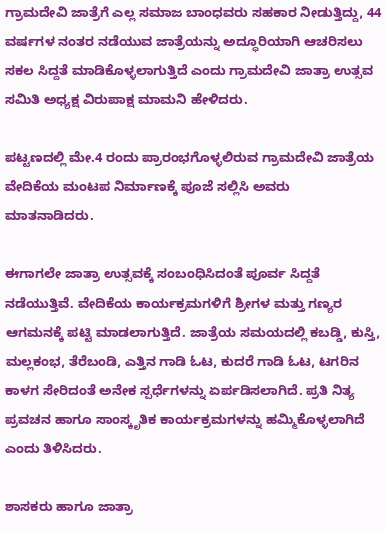ಗ್ರಾಮದೇವಿ ಜಾತ್ರೆಗೆ ಎಲ್ಲ ಸಮಾಜ ಬಾಂಧವರು ಸಹಕಾರ ನೀಡುತ್ತಿದ್ದು, 44 ವರ್ಷಗಳ ನಂತರ ನಡೆಯುವ ಜಾತ್ರೆಯನ್ನು ಅದ್ಧೂರಿಯಾಗಿ ಆಚರಿಸಲು ಸಕಲ ಸಿದ್ದತೆ ಮಾಡಿಕೊಳ್ಳಲಾಗುತ್ತಿದೆ ಎಂದು ಗ್ರಾಮದೇವಿ ಜಾತ್ರಾ ಉತ್ಸವ ಸಮಿತಿ ಅಧ್ಯಕ್ಷ ವಿರುಪಾಕ್ಷ ಮಾಮನಿ ಹೇಳಿದರು.

ಪಟ್ಟಣದಲ್ಲಿ ಮೇ.4 ರಂದು ಪ್ರಾರಂಭಗೊಳ್ಳಲಿರುವ ಗ್ರಾಮದೇವಿ ಜಾತ್ರೆಯ ವೇದಿಕೆಯ ಮಂಟಪ ನಿರ್ಮಾಣಕ್ಕೆ ಪೂಜೆ ಸಲ್ಲಿಸಿ ಅವರು ಮಾತನಾಡಿದರು.

ಈಗಾಗಲೇ ಜಾತ್ರಾ ಉತ್ಸವಕ್ಕೆ ಸಂಬಂಧಿಸಿದಂತೆ ಪೂರ್ವ ಸಿದ್ದತೆ ನಡೆಯುತ್ತಿವೆ. ವೇದಿಕೆಯ ಕಾರ್ಯಕ್ರಮಗಳಿಗೆ ಶ್ರೀಗಳ ಮತ್ತು ಗಣ್ಯರ ಆಗಮನಕ್ಕೆ ಪಟ್ಟಿ ಮಾಡಲಾಗುತ್ತಿದೆ. ಜಾತ್ರೆಯ ಸಮಯದಲ್ಲಿ ಕಬಡ್ಡಿ, ಕುಸ್ತಿ, ಮಲ್ಲಕಂಭ, ತೆರೆಬಂಡಿ, ಎತ್ತಿನ ಗಾಡಿ ಓಟ, ಕುದರೆ ಗಾಡಿ ಓಟ, ಟಗರಿನ ಕಾಳಗ ಸೇರಿದಂತೆ ಅನೇಕ ಸ್ಪರ್ಧೆಗಳನ್ನು ಏರ್ಪಡಿಸಲಾಗಿದೆ. ಪ್ರತಿ ನಿತ್ಯ ಪ್ರವಚನ ಹಾಗೂ ಸಾಂಸ್ಕೃತಿಕ ಕಾರ್ಯಕ್ರಮಗಳನ್ನು ಹಮ್ಮಿಕೊಳ್ಳಲಾಗಿದೆ ಎಂದು ತಿಳಿಸಿದರು.

ಶಾಸಕರು ಹಾಗೂ ಜಾತ್ರಾ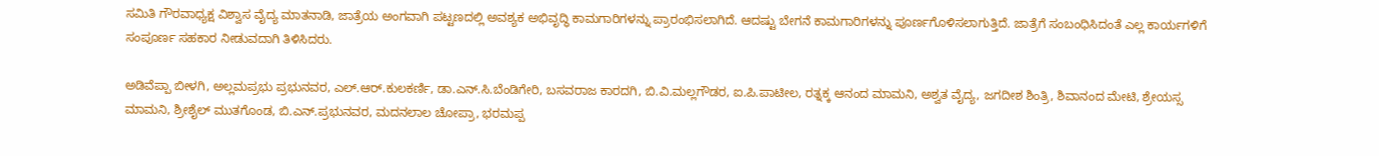ಸಮಿತಿ ಗೌರವಾಧ್ಯಕ್ಷ ವಿಶ್ವಾಸ ವೈದ್ಯ ಮಾತನಾಡಿ, ಜಾತ್ರೆಯ ಅಂಗವಾಗಿ ಪಟ್ಟಣದಲ್ಲಿ ಅವಶ್ಯಕ ಅಭಿವೃದ್ಧಿ ಕಾಮಗಾರಿಗಳನ್ನು ಪ್ರಾರಂಭಿಸಲಾಗಿದೆ. ಆದಷ್ಟು ಬೇಗನೆ ಕಾಮಗಾರಿಗಳನ್ನು ಪೂರ್ಣಗೊಳಿಸಲಾಗುತ್ತಿದೆ. ಜಾತ್ರೆಗೆ ಸಂಬಂಧಿಸಿದಂತೆ ಎಲ್ಲ ಕಾರ್ಯಗಳಿಗೆ ಸಂಪೂರ್ಣ ಸಹಕಾರ ನೀಡುವದಾಗಿ ತಿಳಿಸಿದರು.

ಅಡಿವೆಪ್ಪಾ ಬೀಳಗಿ, ಅಲ್ಲಮಪ್ರಭು ಪ್ರಭುನವರ, ಎಲ್.ಆರ್.ಕುಲಕರ್ಣಿ, ಡಾ.ಎನ್.ಸಿ.ಬೆಂಡಿಗೇರಿ, ಬಸವರಾಜ ಕಾರದಗಿ, ಬಿ.ವಿ.ಮಲ್ಲಗೌಡರ, ಐ.ಪಿ.ಪಾಟೀಲ, ರತ್ನಕ್ಕ ಆನಂದ ಮಾಮನಿ, ಅಶ್ವತ ವೈದ್ಯ, ಜಗದೀಶ ಶಿಂತ್ರಿ, ಶಿವಾನಂದ ಮೇಟಿ, ಶ್ರೇಯಸ್ಸ ಮಾಮನಿ, ಶ್ರೀಶೈಲ್ ಮುತಗೊಂಡ, ಬಿ.ಎನ್.ಪ್ರಭುನವರ, ಮದನಲಾಲ ಚೋಪ್ರಾ, ಭರಮಪ್ಪ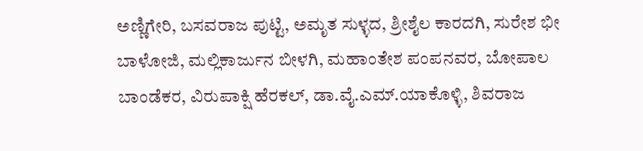ಅಣ್ಣಿಗೇರಿ, ಬಸವರಾಜ ಪುಟ್ಟಿ, ಅಮೃತ ಸುಳ್ಳದ, ಶ್ರೀಶೈಲ ಕಾರದಗಿ, ಸುರೇಶ ಭೀ ಬಾಳೋಜಿ, ಮಲ್ಲಿಕಾರ್ಜುನ ಬೀಳಗಿ, ಮಹಾಂತೇಶ ಪಂಪನವರ, ಬೋಪಾಲ ಬಾಂಡೆಕರ, ವಿರುಪಾಕ್ಷಿ ಹೆರಕಲ್, ಡಾ.ವೈ.ಎಮ್.ಯಾಕೊಳ್ಳಿ, ಶಿವರಾಜ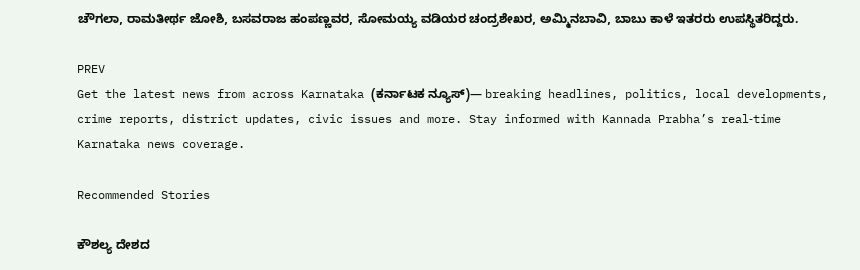ಚೌಗಲಾ, ರಾಮತೀರ್ಥ ಜೋಶಿ, ಬಸವರಾಜ ಹಂಪಣ್ಣವರ, ಸೋಮಯ್ಯ ವಡಿಯರ ಚಂದ್ರಶೇಖರ, ಅಮ್ಮಿನಬಾವಿ, ಬಾಬು ಕಾಳೆ ಇತರರು ಉಪಸ್ಥಿತರಿದ್ದರು.

PREV
Get the latest news from across Karnataka (ಕರ್ನಾಟಕ ನ್ಯೂಸ್)— breaking headlines, politics, local developments, crime reports, district updates, civic issues and more. Stay informed with Kannada Prabha’s real‑time Karnataka news coverage.

Recommended Stories

ಕೌಶಲ್ಯ ದೇಶದ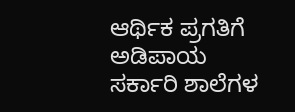ಆರ್ಥಿಕ ಪ್ರಗತಿಗೆ ಅಡಿಪಾಯ
ಸರ್ಕಾರಿ ಶಾಲೆಗಳ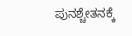ಪುನಶ್ಚೇತನಕ್ಕೆ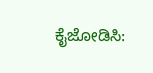ಕೈಜೋಡಿಸಿ: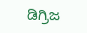ಡಿಗ್ರಿಜ